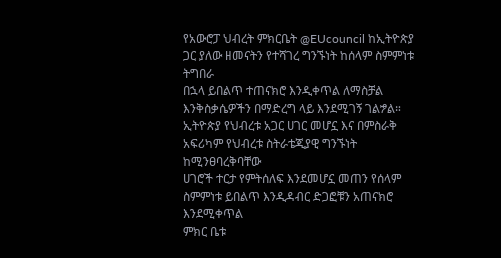የአውሮፓ ህብረት ምክርቤት @EUcouncil ከኢትዮጵያ ጋር ያለው ዘመናትን የተሻገረ ግንኙነት ከሰላም ስምምነቱ ትግበራ
በኋላ ይበልጥ ተጠናክሮ እንዲቀጥል ለማስቻል እንቅስቃሴዎችን በማድረግ ላይ እንደሚገኝ ገልፇል።
ኢትዮጵያ የህብረቱ አጋር ሀገር መሆኗ እና በምስራቅ አፍሪካም የህብረቱ ስትራቴጂያዊ ግንኙነት ከሚንፀባረቅባቸው
ሀገሮች ተርታ የምትሰለፍ እንደመሆኗ መጠን የሰላም ስምምነቱ ይበልጥ እንዲዳብር ድጋፎቹን አጠናክሮ እንደሚቀጥል
ምክር ቤቱ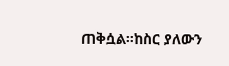ጠቅሷል።ከስር ያለውን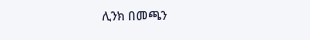ሊንክ በመጫን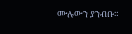ሙሉውን ያንብቡ።